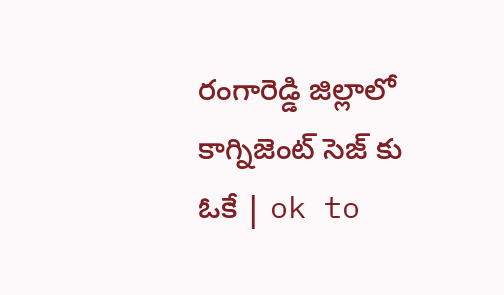రంగారెడ్డి జిల్లాలో కాగ్నిజెంట్ సెజ్ కు ఓకే | ok to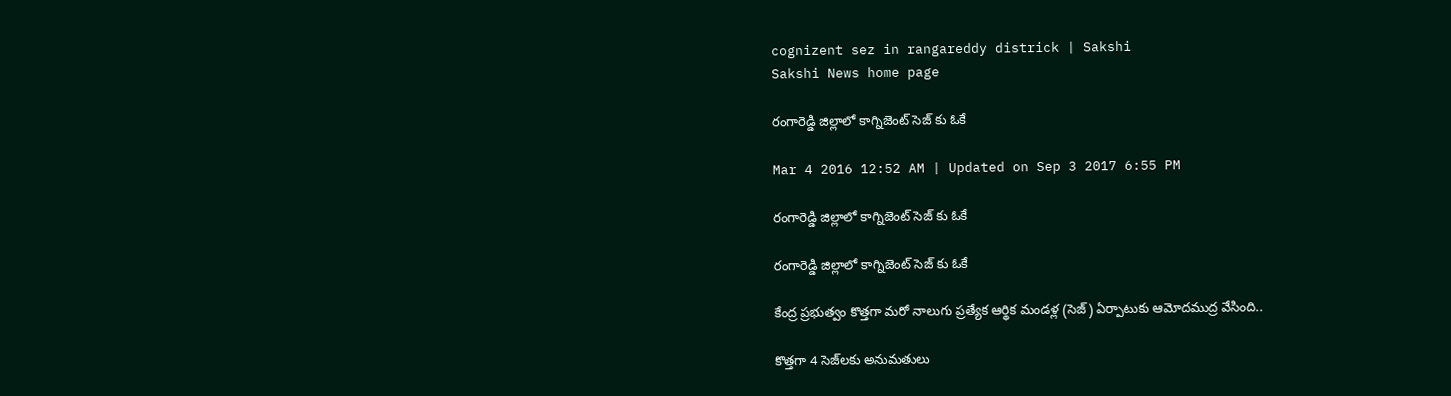cognizent sez in rangareddy districk | Sakshi
Sakshi News home page

రంగారెడ్డి జిల్లాలో కాగ్నిజెంట్ సెజ్ కు ఓకే

Mar 4 2016 12:52 AM | Updated on Sep 3 2017 6:55 PM

రంగారెడ్డి జిల్లాలో కాగ్నిజెంట్ సెజ్ కు ఓకే

రంగారెడ్డి జిల్లాలో కాగ్నిజెంట్ సెజ్ కు ఓకే

కేంద్ర ప్రభుత్వం కొత్తగా మరో నాలుగు ప్రత్యేక ఆర్థిక మండళ్ల (సెజ్) ఏర్పాటుకు ఆమోదముద్ర వేసింది..

కొత్తగా 4 సెజ్‌లకు అనుమతులు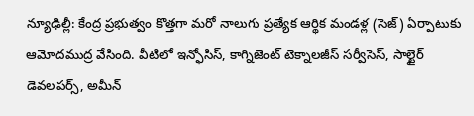న్యూఢిల్లీ: కేంద్ర ప్రభుత్వం కొత్తగా మరో నాలుగు ప్రత్యేక ఆర్థిక మండళ్ల (సెజ్) ఏర్పాటుకు ఆమోదముద్ర వేసింది. వీటిలో ఇన్ఫోసిస్, కాగ్నిజెంట్ టెక్నాలజీస్ సర్వీసెస్, సాల్టైర్ డెవలపర్స్, అమీన్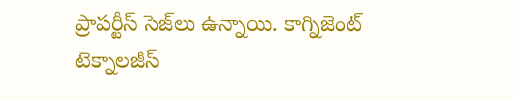ప్రాపర్టీస్ సెజ్‌లు ఉన్నాయి. కాగ్నిజెంట్ టెక్నాలజీస్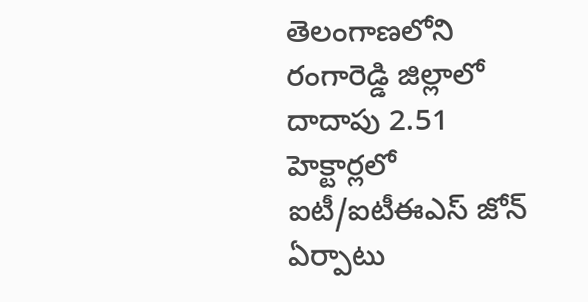తెలంగాణలోని రంగారెడ్డి జిల్లాలో దాదాపు 2.51 హెక్టార్లలో ఐటీ/ఐటీఈఎస్ జోన్ ఏర్పాటు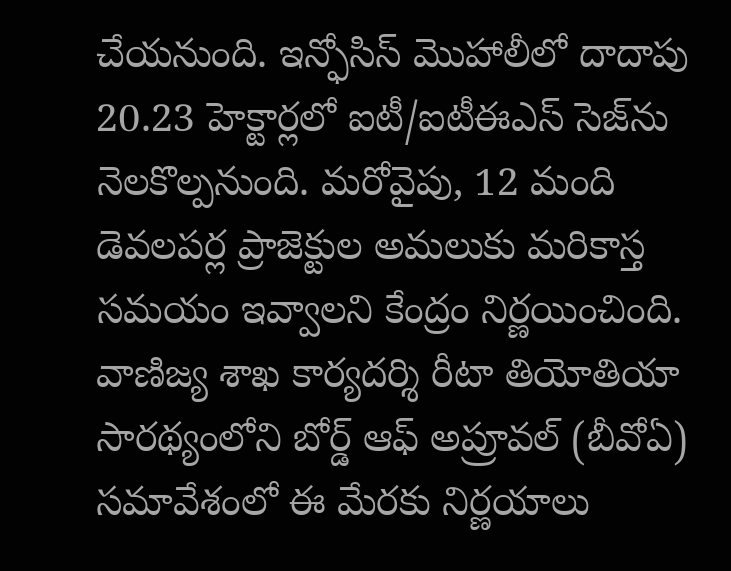చేయనుంది. ఇన్ఫోసిస్ మొహాలీలో దాదాపు 20.23 హెక్టార్లలో ఐటీ/ఐటీఈఎస్ సెజ్‌ను నెలకొల్పనుంది. మరోవైపు, 12 మంది డెవలపర్ల ప్రాజెక్టుల అమలుకు మరికాస్త సమయం ఇవ్వాలని కేంద్రం నిర్ణయించింది. వాణిజ్య శాఖ కార్యదర్శి రీటా తియోతియా సారథ్యంలోని బోర్డ్ ఆఫ్ అప్రూవల్ (బీవోఏ) సమావేశంలో ఈ మేరకు నిర్ణయాలు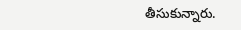తీసుకున్నారు.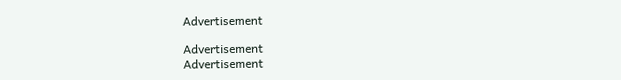Advertisement

Advertisement
Advertisement